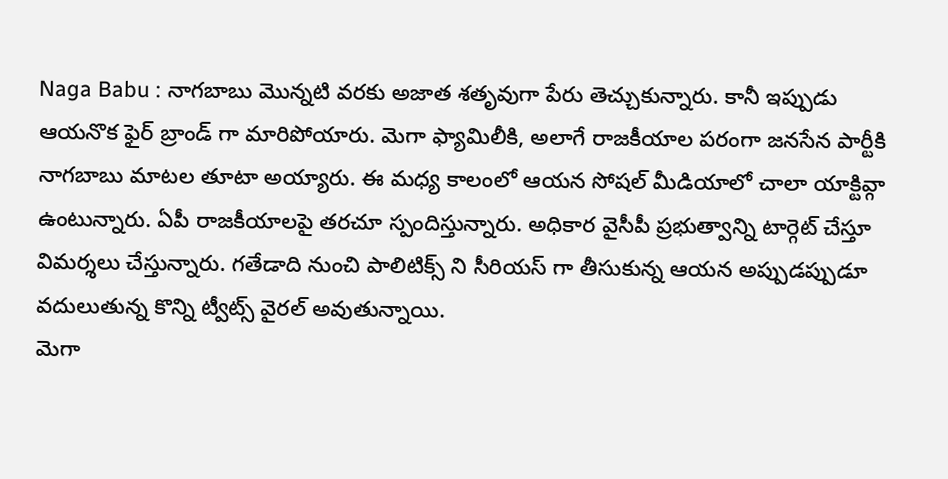Naga Babu : నాగబాబు మొన్నటి వరకు అజాత శతృవుగా పేరు తెచ్చుకున్నారు. కానీ ఇప్పుడు ఆయనొక ఫైర్ బ్రాండ్ గా మారిపోయారు. మెగా ఫ్యామిలీకి, అలాగే రాజకీయాల పరంగా జనసేన పార్టీకి నాగబాబు మాటల తూటా అయ్యారు. ఈ మధ్య కాలంలో ఆయన సోషల్ మీడియాలో చాలా యాక్టివ్గా ఉంటున్నారు. ఏపీ రాజకీయాలపై తరచూ స్పందిస్తున్నారు. అధికార వైసీపీ ప్రభుత్వాన్ని టార్గెట్ చేస్తూ విమర్శలు చేస్తున్నారు. గతేడాది నుంచి పాలిటిక్స్ ని సీరియస్ గా తీసుకున్న ఆయన అప్పుడప్పుడూ వదులుతున్న కొన్ని ట్వీట్స్ వైరల్ అవుతున్నాయి.
మెగా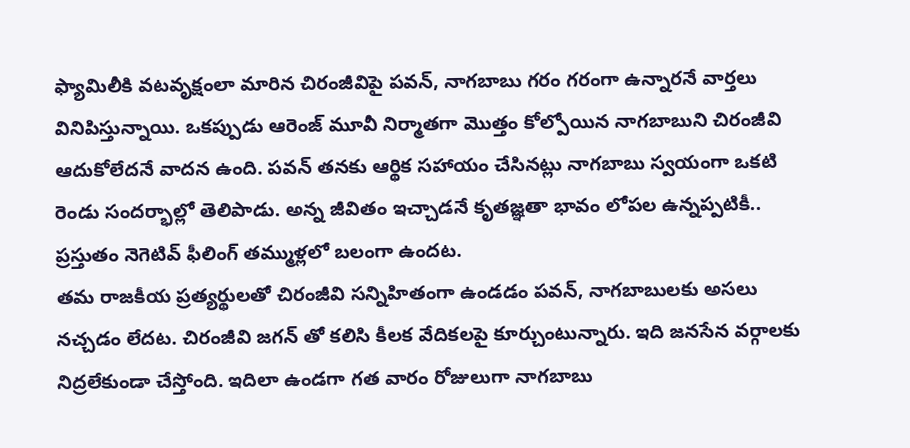ఫ్యామిలీకి వటవృక్షంలా మారిన చిరంజీవిపై పవన్, నాగబాబు గరం గరంగా ఉన్నారనే వార్తలు వినిపిస్తున్నాయి. ఒకప్పుడు ఆరెంజ్ మూవీ నిర్మాతగా మొత్తం కోల్పోయిన నాగబాబుని చిరంజీవి ఆదుకోలేదనే వాదన ఉంది. పవన్ తనకు ఆర్థిక సహాయం చేసినట్లు నాగబాబు స్వయంగా ఒకటి రెండు సందర్భాల్లో తెలిపాడు. అన్న జీవితం ఇచ్చాడనే కృతజ్ఞతా భావం లోపల ఉన్నప్పటికీ.. ప్రస్తుతం నెగెటివ్ ఫీలింగ్ తమ్ముళ్లలో బలంగా ఉందట.
తమ రాజకీయ ప్రత్యర్థులతో చిరంజీవి సన్నిహితంగా ఉండడం పవన్, నాగబాబులకు అసలు నచ్చడం లేదట. చిరంజీవి జగన్ తో కలిసి కీలక వేదికలపై కూర్చుంటున్నారు. ఇది జనసేన వర్గాలకు నిద్రలేకుండా చేస్తోంది. ఇదిలా ఉండగా గత వారం రోజులుగా నాగబాబు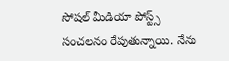సోషల్ మీడియా పోస్ట్స్ సంచలనం రేపుతున్నాయి. నేను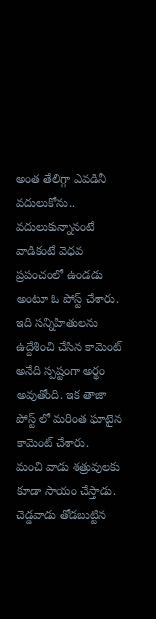అంత తేలిగ్గా ఎవడినీ వదులుకోను.. వదులుకున్నానంటే వాడికంటే వెధవ ప్రపంచంలో ఉండడు అంటూ ఓ పోస్ట్ చేశారు. ఇది సన్నిహితులను ఉద్దేశించి చేసిన కామెంట్ అనేది స్పష్టంగా అర్థం అవుతోంది. ఇక తాజా పోస్ట్ లో మరింత ఘాటైన కామెంట్ చేశారు.
మంచి వాడు శత్రువులకు కూడా సాయం చేస్తాడు. చెడ్డవాడు తోడబుట్టిన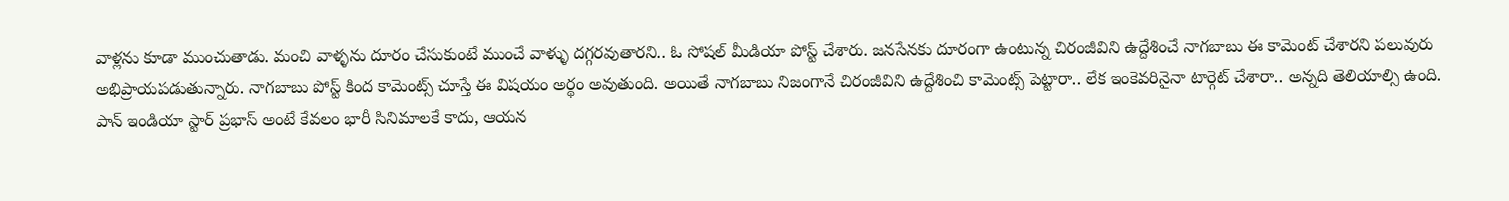వాళ్లను కూడా ముంచుతాడు. మంచి వాళ్ళను దూరం చేసుకుంటే ముంచే వాళ్ళు దగ్గరవుతారని.. ఓ సోషల్ మీడియా పోస్ట్ చేశారు. జనసేనకు దూరంగా ఉంటున్న చిరంజీవిని ఉద్దేశించే నాగబాబు ఈ కామెంట్ చేశారని పలువురు అభిప్రాయపడుతున్నారు. నాగబాబు పోస్ట్ కింద కామెంట్స్ చూస్తే ఈ విషయం అర్థం అవుతుంది. అయితే నాగబాబు నిజంగానే చిరంజీవిని ఉద్దేశించి కామెంట్స్ పెట్టారా.. లేక ఇంకెవరినైనా టార్గెట్ చేశారా.. అన్నది తెలియాల్సి ఉంది.
పాన్ ఇండియా స్టార్ ప్రభాస్ అంటే కేవలం భారీ సినిమాలకే కాదు, ఆయన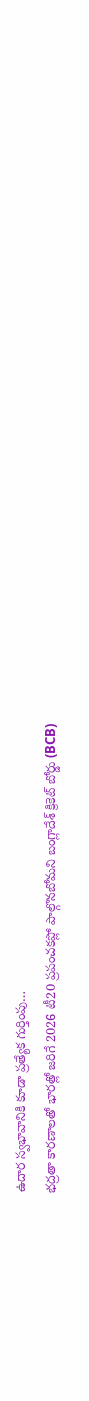ఉదార స్వభావానికి కూడా ప్రత్యేక గుర్తింపు…
భద్రతా కారణాలతో భారత్లో జరిగే 2026 టీ20 ప్రపంచకప్లో పాల్గొనబోమని బంగ్లాదేశ్ క్రికెట్ బోర్డు (BCB)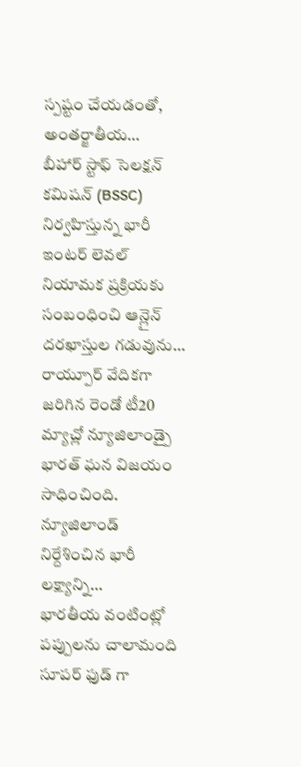స్పష్టం చేయడంతో, అంతర్జాతీయ…
బీహార్ స్టాఫ్ సెలక్షన్ కమిషన్ (BSSC) నిర్వహిస్తున్న భారీ ఇంటర్ లెవల్ నియామక ప్రక్రియకు సంబంధించి ఆన్లైన్ దరఖాస్తుల గడువును…
రాయ్పూర్ వేదికగా జరిగిన రెండో టీ20 మ్యాచ్లో న్యూజిలాండ్పై భారత్ ఘన విజయం సాధించింది. న్యూజిలాండ్ నిర్దేశించిన భారీ లక్ష్యాన్ని…
భారతీయ వంటింట్లో పప్పులను చాలామంది సూపర్ ఫుడ్ గా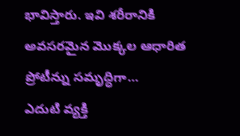భావిస్తారు. ఇవి శరీరానికి అవసరమైన మొక్కల ఆధారిత ప్రోటీన్ను సమృద్ధిగా…
ఎదుటి వ్యక్తి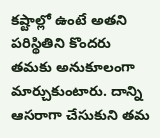కష్టాల్లో ఉంటే అతని పరిస్థితిని కొందరు తమకు అనుకూలంగా మార్చుకుంటారు. దాన్ని ఆసరాగా చేసుకుని తమ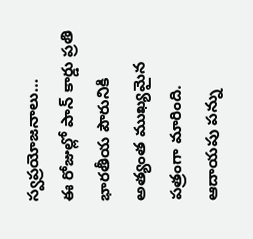స్వప్రయోజనాలు…
ఈ రోజుల్లో పాన్ కార్డు ప్రతి భారతీయ పౌరునికి అత్యంత ముఖ్యమైన పత్రంగా మారింది. ఆదాయపు పన్ను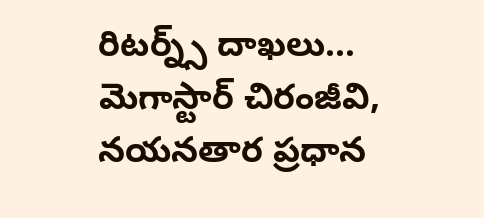రిటర్న్స్ దాఖలు…
మెగాస్టార్ చిరంజీవి, నయనతార ప్రధాన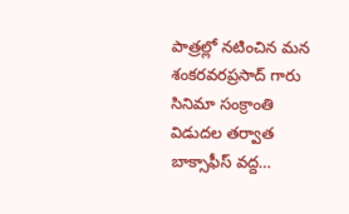పాత్రల్లో నటించిన మన శంకరవరప్రసాద్ గారు సినిమా సంక్రాంతి విడుదల తర్వాత బాక్సాఫీస్ వద్ద…